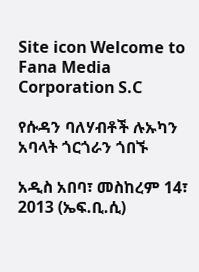Site icon Welcome to Fana Media Corporation S.C

የሱዳን ባለሃብቶች ሉኡካን አባላት ጎርጎራን ጎበኙ

አዲስ አበባ፣ መስከረም 14፣ 2013 (ኤፍ.ቢ.ሲ)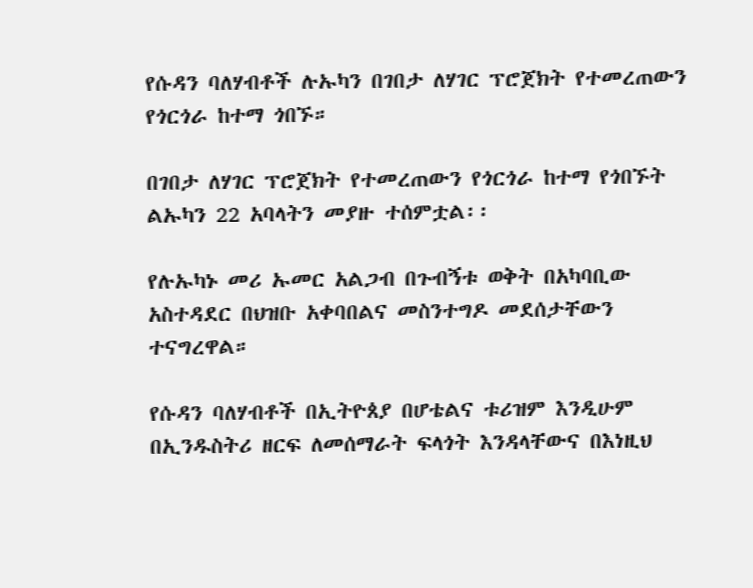የሱዳን ባለሃብቶች ሉኡካን በገበታ ለሃገር ፕሮጀክት የተመረጠውን የጎርጎራ ከተማ ጎበኙ።

በገበታ ለሃገር ፕሮጀክት የተመረጠውን የጎርጎራ ከተማ የጎበኙት ልኡካን 22 አባላትን መያዙ ተሰምቷል፡፡

የሉኡካኑ መሪ ኡመር አልጋብ በጉብኝቱ ወቅት በአካባቢው አስተዳደር በህዝቡ አቀባበልና መስንተግዶ መደሰታቸውን ተናግረዋል።

የሱዳን ባለሃብቶች በኢትዮጰያ በሆቴልና ቱሪዝም እንዲሁም በኢንዱስትሪ ዘርፍ ለመሰማራት ፍላጎት እንዳላቸውና በእነዚህ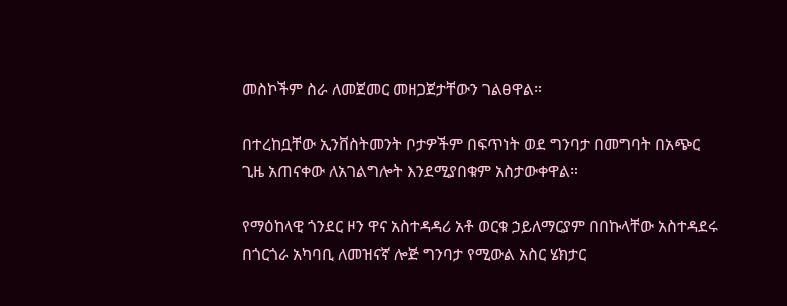መስኮችም ስራ ለመጀመር መዘጋጀታቸውን ገልፀዋል።

በተረከቧቸው ኢንቨስትመንት ቦታዎችም በፍጥነት ወደ ግንባታ በመግባት በአጭር ጊዜ አጠናቀው ለአገልግሎት እንደሚያበቁም አስታውቀዋል።

የማዕከላዊ ጎንደር ዞን ዋና አስተዳዳሪ አቶ ወርቁ ኃይለማርያም በበኩላቸው አስተዳደሩ በጎርጎራ አካባቢ ለመዝናኛ ሎጅ ግንባታ የሚውል አስር ሄክታር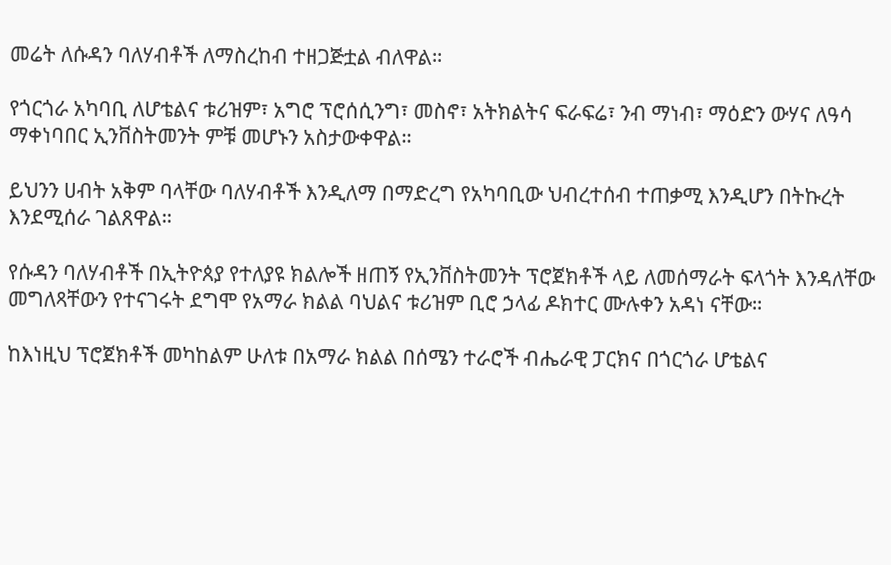መሬት ለሱዳን ባለሃብቶች ለማስረከብ ተዘጋጅቷል ብለዋል።

የጎርጎራ አካባቢ ለሆቴልና ቱሪዝም፣ አግሮ ፕሮሰሲንግ፣ መስኖ፣ አትክልትና ፍራፍሬ፣ ንብ ማነብ፣ ማዕድን ውሃና ለዓሳ ማቀነባበር ኢንቨስትመንት ምቹ መሆኑን አስታውቀዋል።

ይህንን ሀብት አቅም ባላቸው ባለሃብቶች እንዲለማ በማድረግ የአካባቢው ህብረተሰብ ተጠቃሚ እንዲሆን በትኩረት እንደሚሰራ ገልጸዋል።

የሱዳን ባለሃብቶች በኢትዮጰያ የተለያዩ ክልሎች ዘጠኝ የኢንቨስትመንት ፕሮጀክቶች ላይ ለመሰማራት ፍላጎት እንዳለቸው መግለጻቸውን የተናገሩት ደግሞ የአማራ ክልል ባህልና ቱሪዝም ቢሮ ኃላፊ ዶክተር ሙሉቀን አዳነ ናቸው።

ከእነዚህ ፕሮጀክቶች መካከልም ሁለቱ በአማራ ክልል በሰሜን ተራሮች ብሔራዊ ፓርክና በጎርጎራ ሆቴልና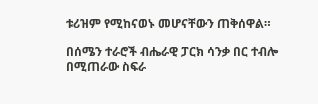ቱሪዝም የሚከናወኑ መሆናቸውን ጠቅሰዋል።

በሰሜን ተራሮች ብሔራዊ ፓርክ ሳንቃ በር ተብሎ በሚጠራው ስፍራ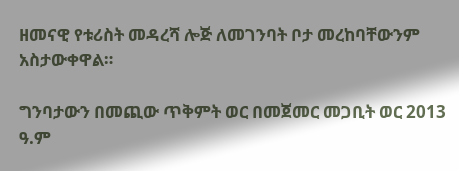ዘመናዊ የቱሪስት መዳረሻ ሎጅ ለመገንባት ቦታ መረከባቸውንም አስታውቀዋል።

ግንባታውን በመጪው ጥቅምት ወር በመጀመር መጋቢት ወር 2013 ዓ.ም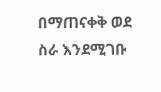በማጠናቀቅ ወደ ስራ እንደሚገቡ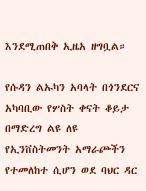እንደሚጠበቅ ኢዜአ ዘግቧል።

የሱዳን ልኡካን አባላት በጎንደርና አካባቢው የሦስት ቀናት ቆይታ በማድረግ ልዩ ለዩ የኢንቨስትመንት አማራጮችን የተመለከተ ሲሆን ወደ ባህር ዳር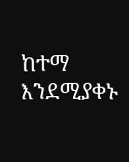ከተማ እንደሚያቀኑ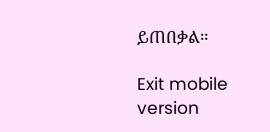ይጠበቃል።

Exit mobile version